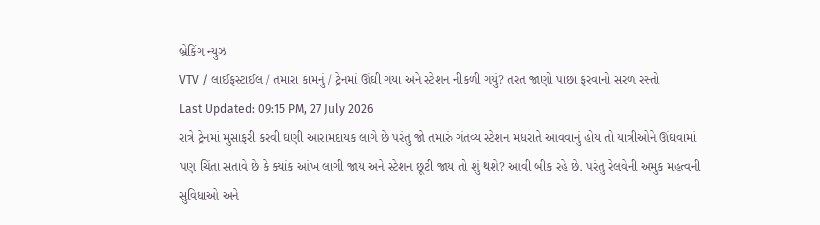બ્રેકિંગ ન્યુઝ
VTV / લાઈફસ્ટાઈલ / તમારા કામનું / ટ્રેનમાં ઊંઘી ગયા અને સ્ટેશન નીકળી ગયું? તરત જાણો પાછા ફરવાનો સરળ રસ્તો
Last Updated: 09:15 PM, 27 July 2026
રાત્રે ટ્રેનમાં મુસાફરી કરવી ઘણી આરામદાયક લાગે છે પરંતુ જો તમારું ગંતવ્ય સ્ટેશન મધરાતે આવવાનું હોય તો યાત્રીઓને ઊંઘવામાં પણ ચિંતા સતાવે છે કે ક્યાંક આંખ લાગી જાય અને સ્ટેશન છૂટી જાય તો શું થશે? આવી બીક રહે છે. પરંતુ રેલવેની અમુક મહત્વની સુવિધાઓ અને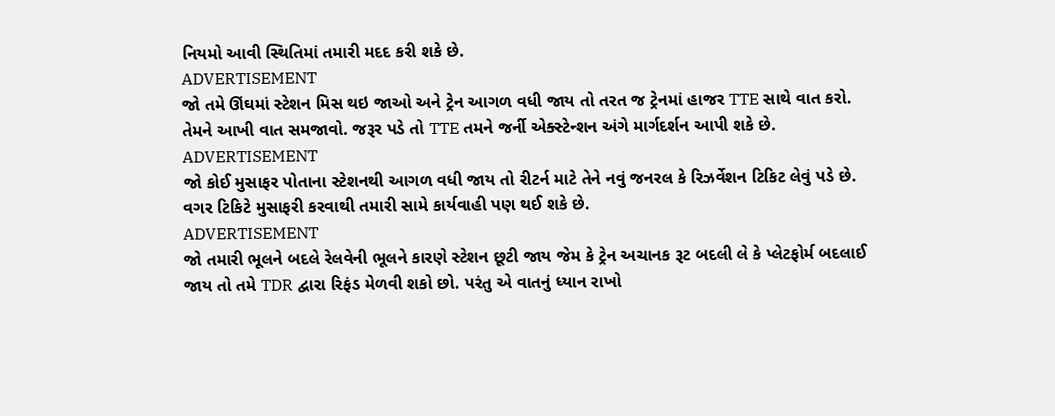નિયમો આવી સ્થિતિમાં તમારી મદદ કરી શકે છે.
ADVERTISEMENT
જો તમે ઊંઘમાં સ્ટેશન મિસ થઇ જાઓ અને ટ્રેન આગળ વધી જાય તો તરત જ ટ્રેનમાં હાજર TTE સાથે વાત કરો. તેમને આખી વાત સમજાવો. જરૂર પડે તો TTE તમને જર્ની એક્સ્ટેન્શન અંગે માર્ગદર્શન આપી શકે છે.
ADVERTISEMENT
જો કોઈ મુસાફર પોતાના સ્ટેશનથી આગળ વધી જાય તો રીટર્ન માટે તેને નવું જનરલ કે રિઝર્વેશન ટિકિટ લેવું પડે છે. વગર ટિકિટે મુસાફરી કરવાથી તમારી સામે કાર્યવાહી પણ થઈ શકે છે.
ADVERTISEMENT
જો તમારી ભૂલને બદલે રેલવેની ભૂલને કારણે સ્ટેશન છૂટી જાય જેમ કે ટ્રેન અચાનક રૂટ બદલી લે કે પ્લેટફોર્મ બદલાઈ જાય તો તમે TDR દ્વારા રિફંડ મેળવી શકો છો. પરંતુ એ વાતનું ધ્યાન રાખો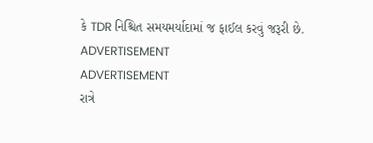કે TDR નિશ્ચિત સમયમર્યાદામાં જ ફાઈલ કરવું જરૂરી છે.
ADVERTISEMENT
ADVERTISEMENT
રાત્રે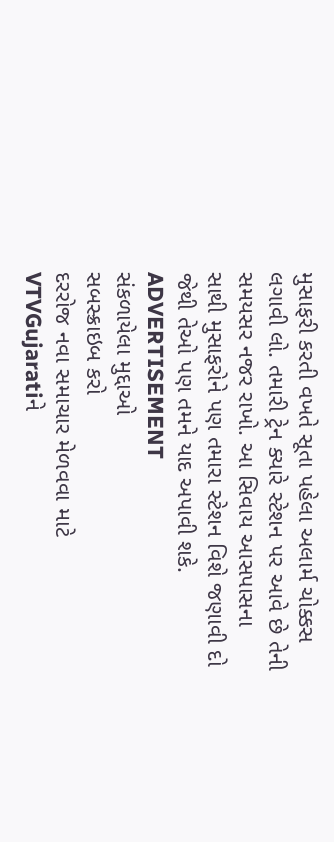મુસાફરી કરતી વખતે સૂતા પહેલા અલાર્મ ચોક્કસ લગાવી લો. તમારી ટ્રેન ક્યારે સ્ટેશન પર આવે છે તેની સમયસર નજર રાખો. આ સિવાય આસપાસના સાથી મુસાફરોને પણ તમારા સ્ટેશન વિશે જણાવી દો જેથી તેઓ પણ તમને યાદ અપાવી શકે.
ADVERTISEMENT
સંકળાયેલા મુદ્દાઓ
સબસ્ક્રાઇબ કરો
દરરોજ નવા સમાચાર મેળવવા માટે VTVGujaratiને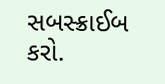સબસ્ક્રાઈબ કરો.